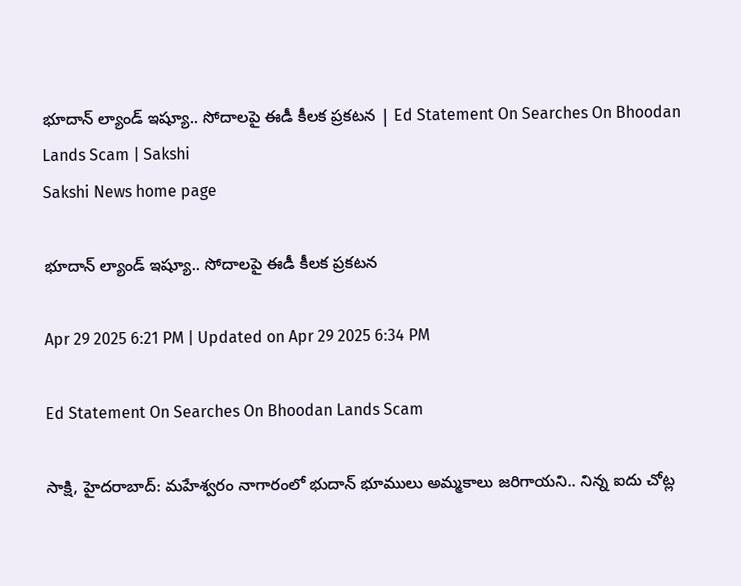భూదాన్‌ ల్యాండ్‌ ఇష్యూ.. సోదాలపై ఈడీ కీలక ప్రకటన | Ed Statement On Searches On Bhoodan Lands Scam | Sakshi
Sakshi News home page

భూదాన్‌ ల్యాండ్‌ ఇష్యూ.. సోదాలపై ఈడీ కీలక ప్రకటన

Apr 29 2025 6:21 PM | Updated on Apr 29 2025 6:34 PM

Ed Statement On Searches On Bhoodan Lands Scam

సాక్షి, హైదరాబాద్‌: మహేశ్వరం నాగారంలో భుదాన్ భూములు అమ్మకాలు జరిగాయని.. నిన్న ఐదు చోట్ల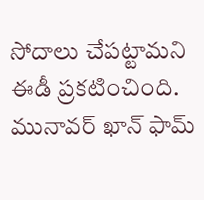సోదాలు చేపట్టామని ఈడీ ప్రకటించింది. మునావర్ ఖాన్ ఫామ్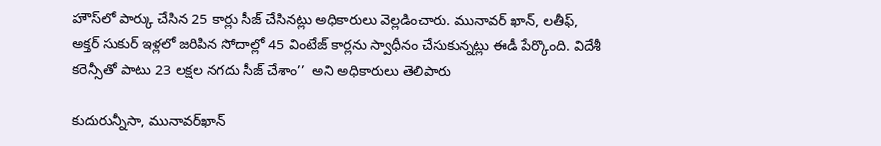హౌస్‌లో పార్కు చేసిన 25 కార్లు సీజ్ చేసినట్లు అధికారులు వెల్లడించారు. మునావర్ ఖాన్, లతీఫ్, అక్తర్ సుకుర్ ఇళ్లలో జరిపిన సోదాల్లో 45 వింటేజ్ కార్లను స్వాధీనం చేసుకున్నట్లు ఈడీ పేర్కొంది. విదేశీ కరెన్సీతో పాటు 23 లక్షల నగదు సీజ్ చేశాం’’  అని అధికారులు తెలిపారు

కుదురున్నీసా, మునావర్‌ఖాన్‌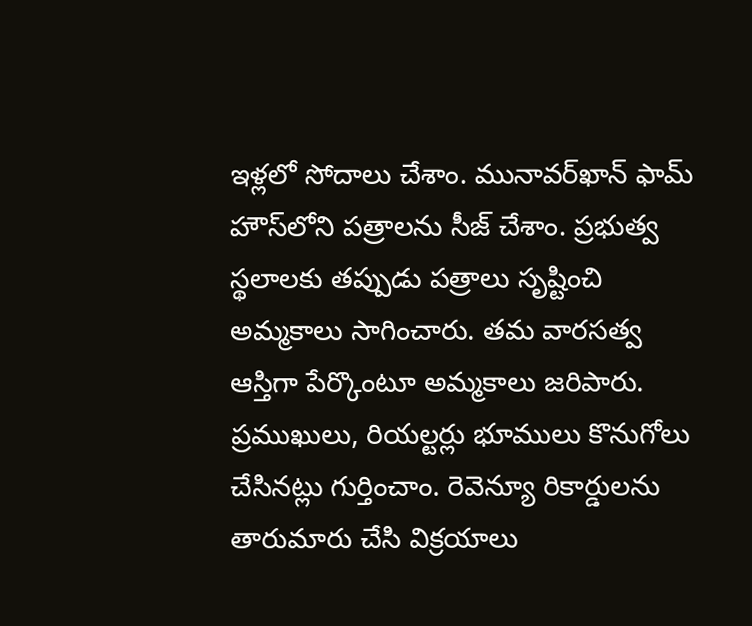ఇళ్లలో సోదాలు చేశాం. మునావర్‌ఖాన్‌ ఫామ్‌ హౌస్‌లోని పత్రాలను సీజ్‌ చేశాం. ప్రభుత్వ స్థలాలకు తప్పుడు పత్రాలు సృష్టించి అమ్మకాలు సాగించారు. తమ వారసత్వ ఆస్తిగా పేర్కొంటూ అమ్మకాలు జరిపారు. ప్రముఖులు, రియల్టర్లు భూములు కొనుగోలు చేసినట్లు గుర్తించాం. రెవెన్యూ రికార్డులను తారుమారు చేసి విక్రయాలు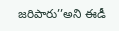జరిపారు’’అని ఈడీ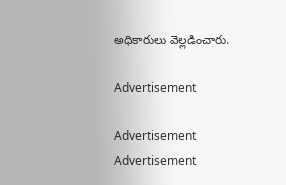అధికారులు వెల్లడించారు.

Advertisement

Advertisement
Advertisement